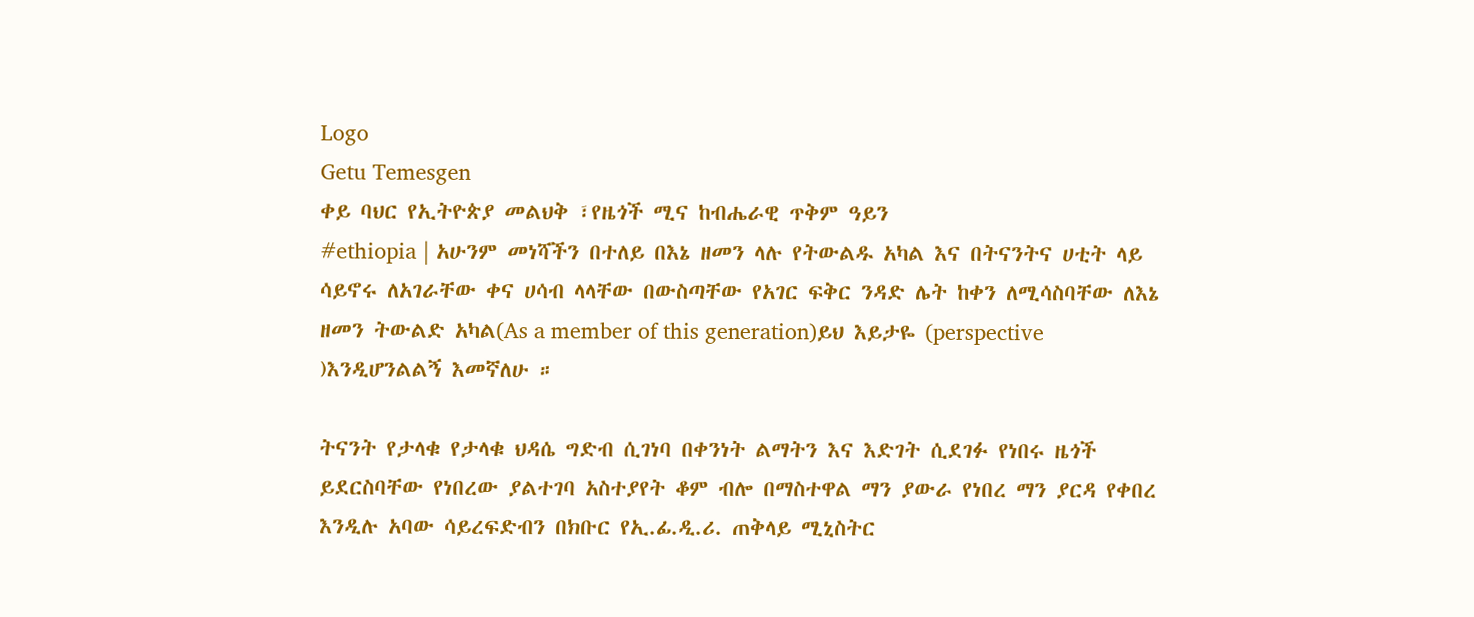Logo
Getu Temesgen
ቀይ ባህር የኢትዮጵያ መልህቅ ፣የዜጎች ሚና ከብሔራዊ ጥቅም ዓይን
#ethiopia | አሁንም መነሻችን በተለይ በእኔ ዘመን ላሉ የትውልዱ አካል እና በትናንትና ሀቲት ላይ ሳይኖሩ ለአገራቸው ቀና ሀሳብ ላላቸው በውስጣቸው የአገር ፍቅር ንዳድ ሌት ከቀን ለሚሳስባቸው ለእኔ ዘመን ትውልድ አካል(As a member of this generation)ይህ እይታዬ (perspective )እንዲሆንልልኝ እመኛለሁ ።

ትናንት የታላቁ የታላቁ ህዳሴ ግድብ ሲገነባ በቀንነት ልማትን እና እድገት ሲደገፉ የነበሩ ዜጎች ይደርስባቸው የነበረው ያልተገባ አስተያየት ቆም ብሎ በማስተዋል ማን ያውራ የነበረ ማን ያርዳ የቀበረ እንዲሉ አባው ሳይረፍድብን በክቡር የኢ.ፊ.ዲ.ሪ. ጠቅላይ ሚኒስትር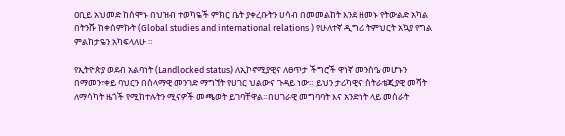ዐቢይ አህመድ ከሰሞኑ በህዝብ ተወካዬች ምክር ቤት ያቀረቡትን ሀሳብ በመመልከት እንደ ዘመኑ የትውልድ አካል በትንሹ ከቀሰምኩት (Global studies and international relations ) የሁለተኛ ዲግሪ ትምህርት አኳያ የግል ምልከታዬን አካፍላለሁ ።

የኢትዮጵያ ወደብ አልባነት (Landlocked status) ለኢኮኖሚያዊና ለፀጥታ ችግሮች ዋነኛ መንስዔ መሆኑን በማመን፣ቀይ ባህርን በሰላማዊ መንገድ ማግኘት የሀገር ህልውና ጉዳይ ነው። ይህን ታሪካዊና ስትራቴጂያዊ መሻት ለማሳካት ዜጎች የሚከተሉትን ሚናዎች መጫወት ይገባቸዋል።በሀገራዊ መግባባት እና አንድነት ላይ መስራት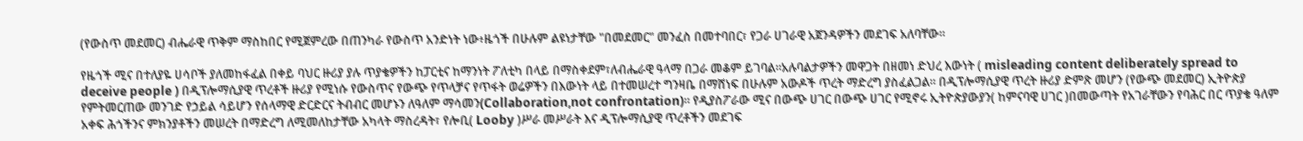(የውስጥ መደመር) ብሔራዊ ጥቅም ማስከበር የሚጀምረው በጠንካራ የውስጥ አንድነት ነው፥ዜጎች በሁሉም ልዩነታቸው "በመደመር" መንፈስ በመተባበር፣ የጋራ ሀገራዊ አጀንዳዎችን መደገፍ አለባቸው።

የዜጎች ሚና በተለያዬ ሀሳቦች ያለመከፋፈል በቀይ ባህር ዙሪያ ያሉ ጥያቄዎችን ከፓርቲና ከማንነት ፖለቲካ በላይ በማስቀደም፣ለብሔራዊ ዓላማ በጋራ መቆም ይገባል።አሉባልታዎችን መዋጋት በዘመነ ድህረ እውነት ( misleading content deliberately spread to deceive people ) በዲፕሎማሲያዊ ጥረቶች ዙሪያ የሚነሱ የውስጥና የውጭ የጥላቻና የጥፋት ወሬዎችን በእውነት ላይ በተመሠረተ ግንዛቤ በማሸነፍ በሁሉም አውዶች ጥረት ማድረግ ያስፈልጋል። በዲፕሎማሲያዊ ጥረት ዙሪያ ድምጽ መሆን (የውጭ መደመር) ኢትዮጵያ የምትመርጠው መንገድ የኃይል ሳይሆን የሰላማዊ ድርድርና ትብብር መሆኑን ለዓለም ማሳመን(Collaboration,not confrontation)። የዲያስፖራው ሚና በውጭ ሀገር በውጭ ሀገር የሚኖሩ ኢትዮጵያውያን( ከምናባዊ ሀገር )በመውጣት የአገራቸውን የባሕር በር ጥያቄ ዓለም አቀፍ ሕጎችንና ምክንያቶችን መሠረት በማድረግ ለሚመለከታቸው አካላት ማስረዳት፣ የሎቢ( Looby )ሥራ መሥራት እና ዲፕሎማሲያዊ ጥረቶችን መደገፍ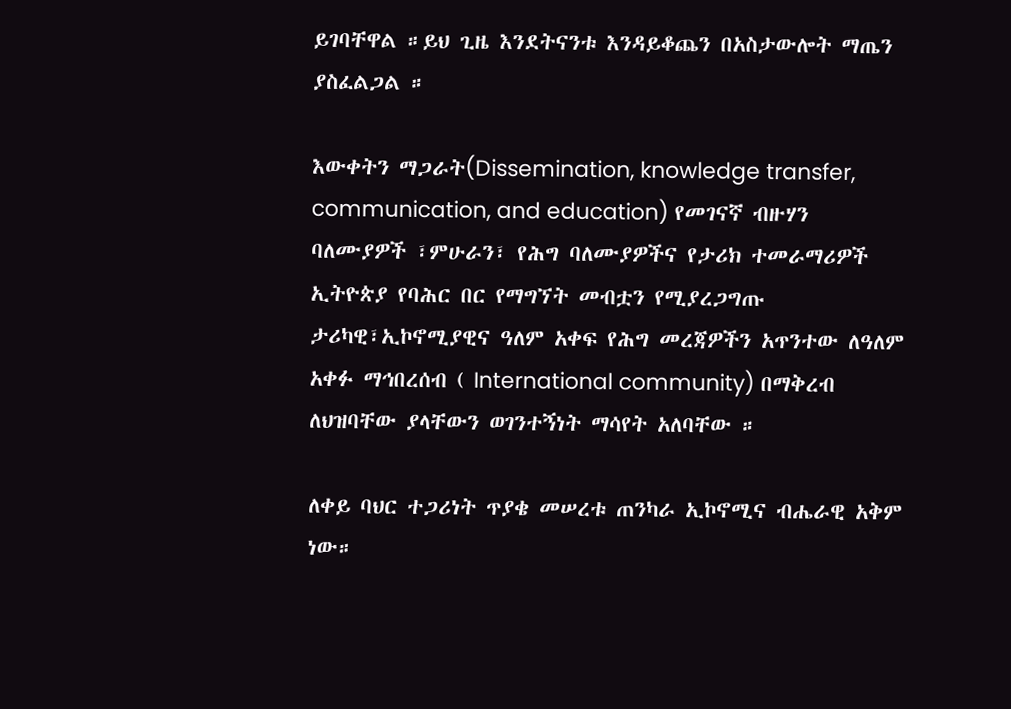ይገባቸዋል ።ይህ ጊዜ እንደትናንቱ እንዳይቆጨን በአስታውሎት ማጤን ያስፈልጋል ።

እውቀትን ማጋራት(Dissemination, knowledge transfer, communication, and education) የመገናኛ ብዙሃን ባለሙያዎች ፣ምሁራን፣ የሕግ ባለሙያዎችና የታሪክ ተመራማሪዎች ኢትዮጵያ የባሕር በር የማግኘት መብቷን የሚያረጋግጡ ታሪካዊ፣ኢኮኖሚያዊና ዓለም አቀፍ የሕግ መረጃዎችን አጥንተው ለዓለም አቀፉ ማኅበረሰብ ( International community) በማቅረብ ለህዝባቸው ያላቸውን ወገንተኝነት ማሳየት አለባቸው ።

ለቀይ ባህር ተጋሪነት ጥያቄ መሠረቱ ጠንካራ ኢኮኖሚና ብሔራዊ አቅም ነው።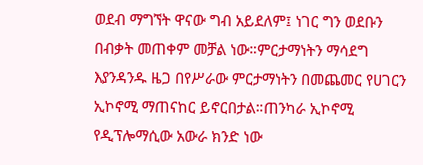ወደብ ማግኘት ዋናው ግብ አይደለም፤ ነገር ግን ወደቡን በብቃት መጠቀም መቻል ነው።ምርታማነትን ማሳደግ እያንዳንዱ ዜጋ በየሥራው ምርታማነትን በመጨመር የሀገርን ኢኮኖሚ ማጠናከር ይኖርበታል።ጠንካራ ኢኮኖሚ የዲፕሎማሲው አውራ ክንድ ነው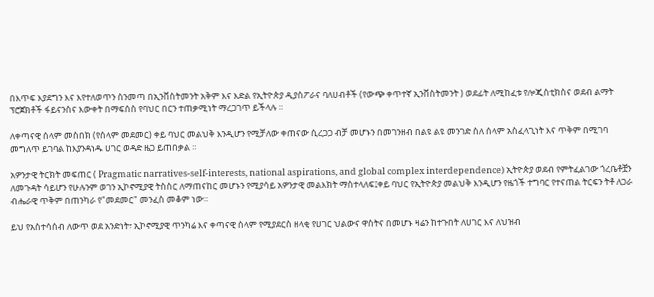በእጥፍ እያደግን እና እየተለወጥን ስንመጣ በኢንቨስትመንት አቅም እና እድል የኢትዮጵያ ዲያስፖራና ባለሀብቶች (የውጭ ቀጥተኛ ኢንቨስትመንት ) ወደፊት ለሚከፈቱ የሎጂስቲክስና ወደብ ልማት ፕሮጀክቶች ፋይናንስና እውቀት በማፍሰስ የባህር በርን ተጠቃሚነት ማረጋገጥ ይችላሉ ።

ለቀጣናዊ ሰላም መስበክ (የሰላም መደመር) ቀይ ባህር መልህቅ እንዲሆን የሚቻለው ቀጠናው ሲረጋጋ ብቻ መሆኑን በመገንዘብ በልዩ ልዩ መንገድ ስለ ሰላም አስፈላጊነት እና ጥቅም በሚገባ መግለጥ ይገባል ከእያንዳነዱ ሀገር ወዳድ ዜጋ ይጠበቃል ።

አዎንታዊ ትርክት መፍጠር ( Pragmatic narratives-self-interests, national aspirations, and global complex interdependence) ኢትዮጵያ ወደብ የምትፈልገው ጎረቤቶቿን ለመጉዳት ሳይሆን የሁሉንም ወገን ኢኮኖሚያዊ ትስስር ለማጠናከር መሆኑን የሚያሳይ አዎንታዊ መልእክት ማስተላለፍ፤ቀይ ባህር የኢትዮጵያ መልህቅ እንዲሆን የዜጎች ተግባር የተናጠል ትርፍን ትቶ ለጋራ ብሔራዊ ጥቅም በጠንካራ የ"መደመር" መንፈስ መቆም ነው።

ይህ የአስተሳሰብ ለውጥ ወደ አንድነት፣ ኢኮኖሚያዊ ጥንካሬ እና ቀጣናዊ ሰላም የሚያደርስ ዘላቂ የሀገር ህልውና ዋስትና በመሆኑ ዛሬን ከተጉበት ለሀገር እና ለህዝብ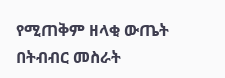የሚጠቅም ዘላቂ ውጤት በትብብር መስራት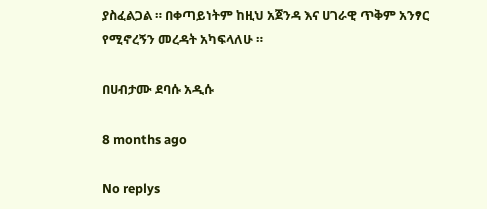ያስፈልጋል ። በቀጣይነትም ከዚህ አጀንዳ እና ሀገራዊ ጥቅም አንፃር የሚኖረኝን መረዳት አካፍላለሁ ።

በሀብታሙ ደባሱ አዲሱ

8 months ago

No replys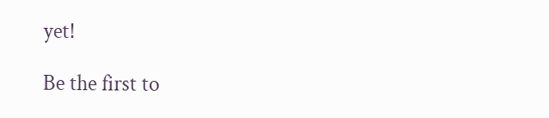yet!

Be the first to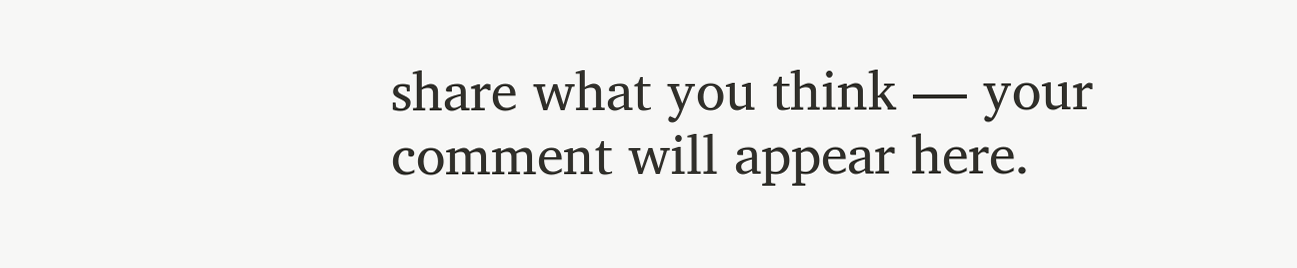share what you think — your comment will appear here.